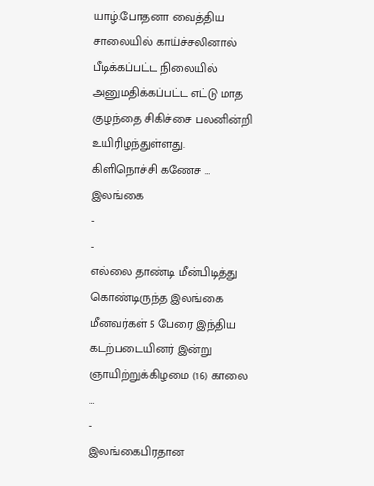யாழ்.போதனா வைத்திய சாலையில் காய்ச்சலினால் பீடிக்கப்பட்ட நிலையில் அனுமதிக்கப்பட்ட எட்டு மாத குழந்தை சிகிச்சை பலனின்றி உயிரிழந்துள்ளது. கிளிநொச்சி கணேச …
இலங்கை
-
-
எல்லை தாண்டி மீன்பிடித்து கொண்டிருந்த இலங்கை மீனவர்கள் 5 பேரை இந்திய கடற்படையினர் இன்று ஞாயிற்றுக்கிழமை (16) காலை …
-
இலங்கைபிரதான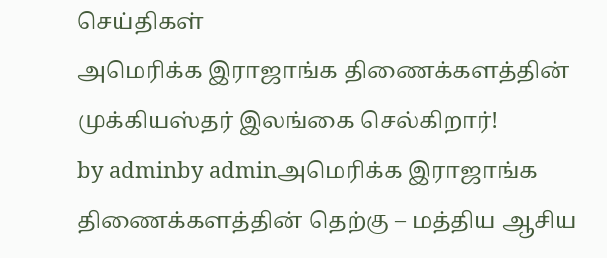செய்திகள்
அமெரிக்க இராஜாங்க திணைக்களத்தின் முக்கியஸ்தர் இலங்கை செல்கிறார்!
by adminby adminஅமெரிக்க இராஜாங்க திணைக்களத்தின் தெற்கு – மத்திய ஆசிய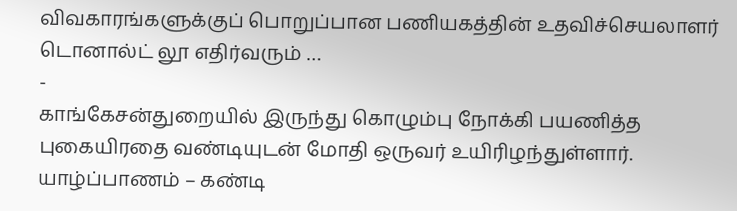விவகாரங்களுக்குப் பொறுப்பான பணியகத்தின் உதவிச்செயலாளர் டொனால்ட் லூ எதிர்வரும் …
-
காங்கேசன்துறையில் இருந்து கொழும்பு நோக்கி பயணித்த புகையிரதை வண்டியுடன் மோதி ஒருவர் உயிரிழந்துள்ளார். யாழ்ப்பாணம் – கண்டி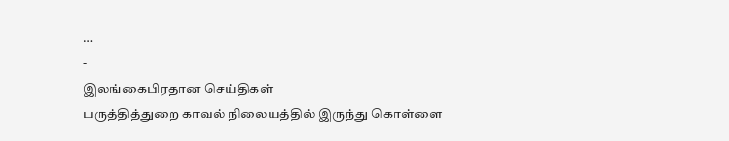…
-
இலங்கைபிரதான செய்திகள்
பருத்தித்துறை காவல் நிலையத்தில் இருந்து கொள்ளை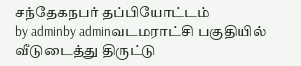சந்தேகநபர் தப்பியோட்டம்
by adminby adminவடமராட்சி பகுதியில் வீடுடைத்து திருட்டு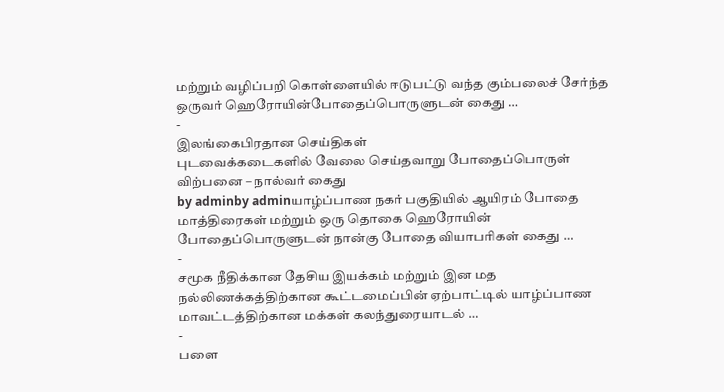மற்றும் வழிப்பறி கொள்ளையில் ஈடுபட்டு வந்த கும்பலைச் சேர்ந்த ஒருவர் ஹெரோயின்போதைப்பொருளுடன் கைது …
-
இலங்கைபிரதான செய்திகள்
புடவைக்கடைகளில் வேலை செய்தவாறு போதைப்பொருள் விற்பனை – நால்வர் கைது
by adminby adminயாழ்ப்பாண நகர் பகுதியில் ஆயிரம் போதை மாத்திரைகள் மற்றும் ஒரு தொகை ஹெரோயின் போதைப்பொருளுடன் நான்கு போதை வியாபரிகள் கைது …
-
சமூக நீதிக்கான தேசிய இயக்கம் மற்றும் இன மத நல்லிணக்கத்திற்கான கூட்டமைப்பின் ஏற்பாட்டில் யாழ்ப்பாண மாவட்டத்திற்கான மக்கள் கலந்துரையாடல் …
-
பளை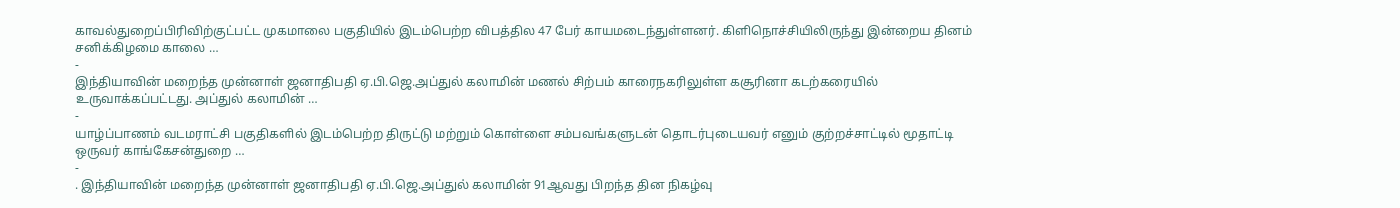காவல்துறைப்பிரிவிற்குட்பட்ட முகமாலை பகுதியில் இடம்பெற்ற விபத்தில 47 பேர் காயமடைந்துள்ளனர். கிளிநொச்சியிலிருந்து இன்றைய தினம் சனிக்கிழமை காலை …
-
இந்தியாவின் மறைந்த முன்னாள் ஜனாதிபதி ஏ.பி.ஜெ.அப்துல் கலாமின் மணல் சிற்பம் காரைநகரிலுள்ள கசூரினா கடற்கரையில் உருவாக்கப்பட்டது. அப்துல் கலாமின் …
-
யாழ்ப்பாணம் வடமராட்சி பகுதிகளில் இடம்பெற்ற திருட்டு மற்றும் கொள்ளை சம்பவங்களுடன் தொடர்புடையவர் எனும் குற்றச்சாட்டில் மூதாட்டி ஒருவர் காங்கேசன்துறை …
-
. இந்தியாவின் மறைந்த முன்னாள் ஜனாதிபதி ஏ.பி.ஜெ.அப்துல் கலாமின் 91ஆவது பிறந்த தின நிகழ்வு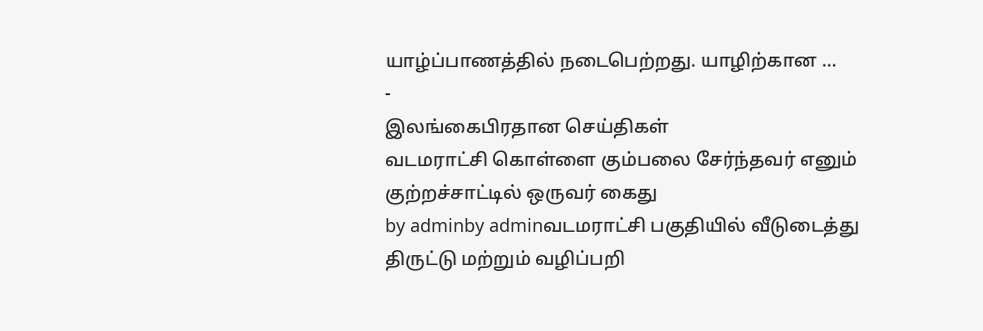யாழ்ப்பாணத்தில் நடைபெற்றது. யாழிற்கான …
-
இலங்கைபிரதான செய்திகள்
வடமராட்சி கொள்ளை கும்பலை சேர்ந்தவர் எனும் குற்றச்சாட்டில் ஒருவர் கைது
by adminby adminவடமராட்சி பகுதியில் வீடுடைத்து திருட்டு மற்றும் வழிப்பறி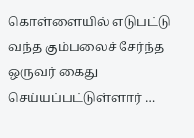கொள்ளையில் எடுபட்டு வந்த கும்பலைச் சேர்ந்த ஒருவர் கைது செய்யப்பட்டுள்ளார் …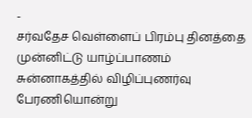-
சர்வதேச வெள்ளைப் பிரம்பு தினத்தை முன்னிட்டு யாழ்ப்பாணம் சுன்னாகத்தில் விழிப்புணர்வு பேரணியொன்று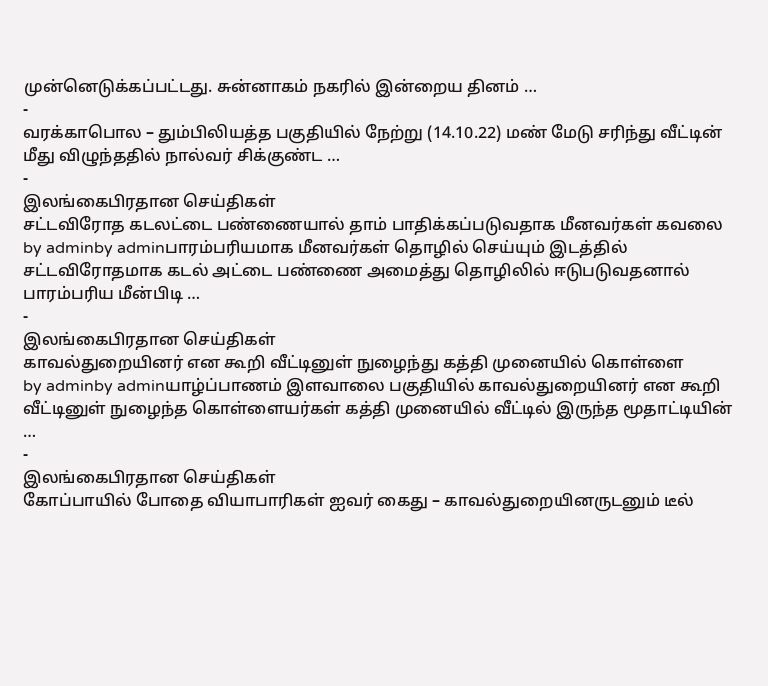முன்னெடுக்கப்பட்டது. சுன்னாகம் நகரில் இன்றைய தினம் …
-
வரக்காபொல – தும்பிலியத்த பகுதியில் நேற்று (14.10.22) மண் மேடு சரிந்து வீட்டின் மீது விழுந்ததில் நால்வர் சிக்குண்ட …
-
இலங்கைபிரதான செய்திகள்
சட்டவிரோத கடலட்டை பண்ணையால் தாம் பாதிக்கப்படுவதாக மீனவர்கள் கவலை
by adminby adminபாரம்பரியமாக மீனவர்கள் தொழில் செய்யும் இடத்தில் சட்டவிரோதமாக கடல் அட்டை பண்ணை அமைத்து தொழிலில் ஈடுபடுவதனால் பாரம்பரிய மீன்பிடி …
-
இலங்கைபிரதான செய்திகள்
காவல்துறையினர் என கூறி வீட்டினுள் நுழைந்து கத்தி முனையில் கொள்ளை
by adminby adminயாழ்ப்பாணம் இளவாலை பகுதியில் காவல்துறையினர் என கூறி வீட்டினுள் நுழைந்த கொள்ளையர்கள் கத்தி முனையில் வீட்டில் இருந்த மூதாட்டியின் …
-
இலங்கைபிரதான செய்திகள்
கோப்பாயில் போதை வியாபாரிகள் ஐவர் கைது – காவல்துறையினருடனும் டீல்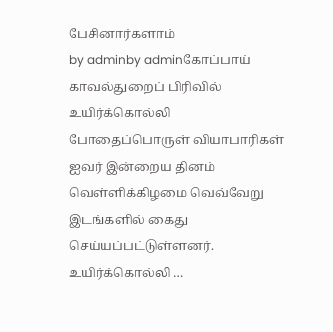பேசினார்களாம்
by adminby adminகோப்பாய் காவல்துறைப் பிரிவில் உயிர்க்கொல்லி போதைப்பொருள் வியாபாரிகள் ஐவர் இன்றைய தினம் வெள்ளிக்கிழமை வெவ்வேறு இடங்களில் கைது செய்யப்பட்டுள்ளனர். உயிர்க்கொல்லி …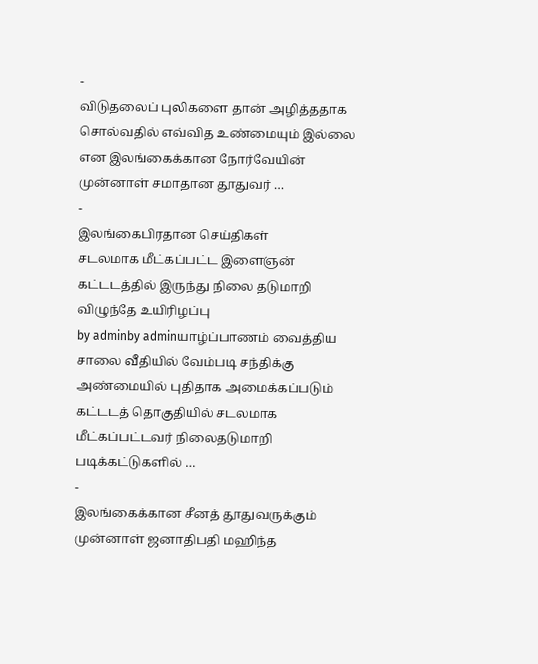-
விடுதலைப் புலிகளை தான் அழித்ததாக சொல்வதில் எவ்வித உண்மையும் இல்லை என இலங்கைக்கான நோர்வேயின் முன்னாள் சமாதான தூதுவர் …
-
இலங்கைபிரதான செய்திகள்
சடலமாக மீட்கப்பட்ட இளைஞன் கட்டடத்தில் இருந்து நிலை தடுமாறி விழுந்தே உயிரிழப்பு
by adminby adminயாழ்ப்பாணம் வைத்திய சாலை வீதியில் வேம்படி சந்திக்கு அண்மையில் புதிதாக அமைக்கப்படும் கட்டடத் தொகுதியில் சடலமாக மீட்கப்பட்டவர் நிலைதடுமாறி படிக்கட்டுகளில் …
-
இலங்கைக்கான சீனத் தூதுவருக்கும் முன்னாள் ஜனாதிபதி மஹிந்த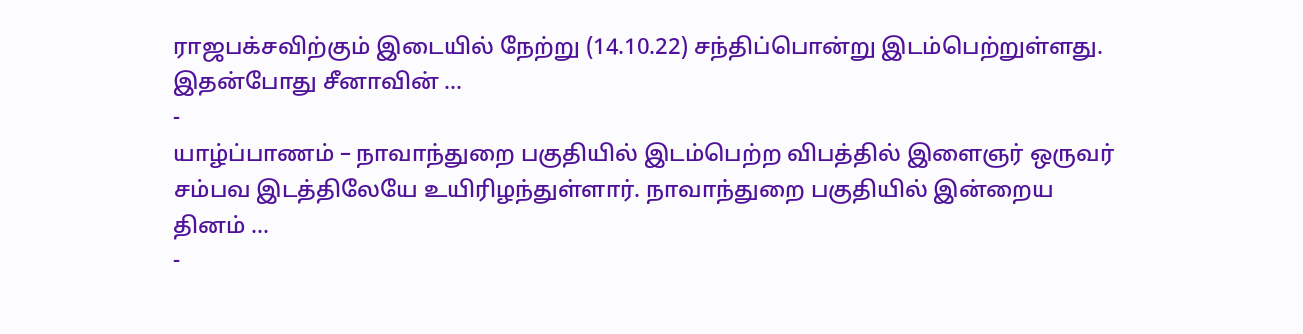ராஜபக்சவிற்கும் இடையில் நேற்று (14.10.22) சந்திப்பொன்று இடம்பெற்றுள்ளது. இதன்போது சீனாவின் …
-
யாழ்ப்பாணம் – நாவாந்துறை பகுதியில் இடம்பெற்ற விபத்தில் இளைஞர் ஒருவர் சம்பவ இடத்திலேயே உயிரிழந்துள்ளார். நாவாந்துறை பகுதியில் இன்றைய தினம் …
-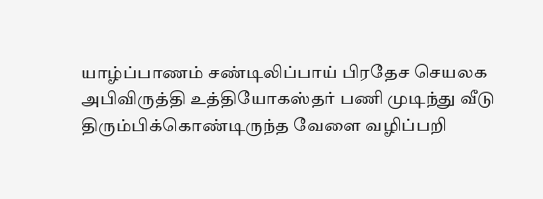யாழ்ப்பாணம் சண்டிலிப்பாய் பிரதேச செயலக அபிவிருத்தி உத்தியோகஸ்தர் பணி முடிந்து வீடு திரும்பிக்கொண்டிருந்த வேளை வழிப்பறி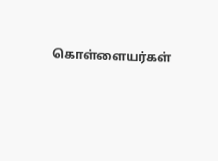கொள்ளையர்கள்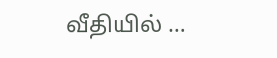வீதியில் …